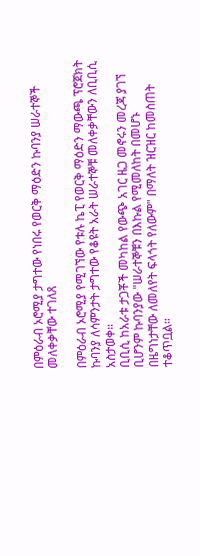በምዕራብ ኦሮሚያ ታግተው የነበሩ የወርቅ ማዕድን ኩባንያ ሠራተኞች መለቀቃቸው ተገለጸ

በምዕራብ ኦሮሚያ የሚገኘው የቱሉ ኬፒ የወርቅ ማዕድን ማውጫ ፕሮጀክት ኩባንያ ለሳምንታት ታግተው የቆዩት አራት ሠራተኞቹ መለቀቃቸውን ለቢቢሲ አስታወቀ።
ቢቢሲ ከአራቱ ታጋቾች መካከል የውጭ አገር ዜጋ መኖሩን መረጃ ያገኘ ቢሆንም ኩባንያው "ሠራተኞቹን በእኩል የሚመለከት በመሆኑ በዜግነታቸው ለመለየት ፍላጎት የለውም" በማለት ዝርዝር ከመስጠት ተቆጥቧል።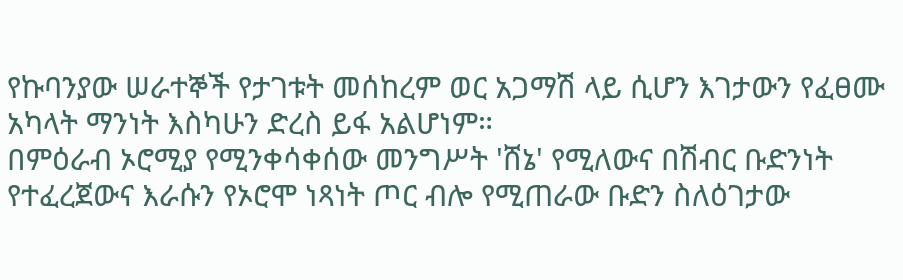የኩባንያው ሠራተኞች የታገቱት መሰከረም ወር አጋማሽ ላይ ሲሆን እገታውን የፈፀሙ አካላት ማንነት እስካሁን ድረስ ይፋ አልሆነም።
በምዕራብ ኦሮሚያ የሚንቀሳቀሰው መንግሥት 'ሸኔ' የሚለውና በሽብር ቡድንነት የተፈረጀውና እራሱን የኦሮሞ ነጻነት ጦር ብሎ የሚጠራው ቡድን ስለዕገታው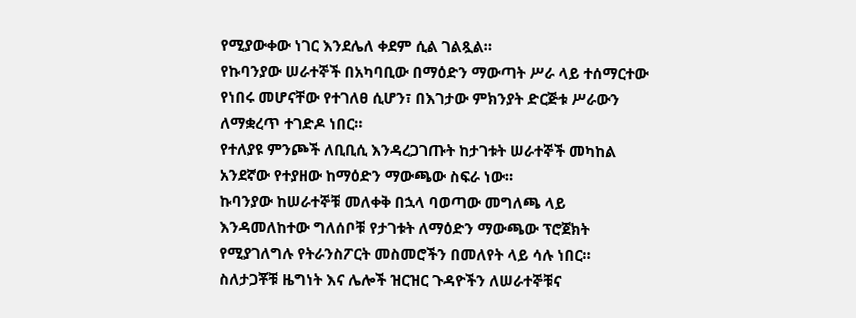የሚያውቀው ነገር እንደሌለ ቀደም ሲል ገልጿል።
የኩባንያው ሠራተኞች በአካባቢው በማዕድን ማውጣት ሥራ ላይ ተሰማርተው የነበሩ መሆናቸው የተገለፀ ሲሆን፣ በእገታው ምክንያት ድርጅቱ ሥራውን ለማቋረጥ ተገድዶ ነበር።
የተለያዩ ምንጮች ለቢቢሲ እንዳረጋገጡት ከታገቱት ሠራተኞች መካከል አንደኛው የተያዘው ከማዕድን ማውጫው ስፍራ ነው።
ኩባንያው ከሠራተኞቹ መለቀቅ በኋላ ባወጣው መግለጫ ላይ እንዳመለከተው ግለሰቦቹ የታገቱት ለማዕድን ማውጫው ፕሮጀክት የሚያገለግሉ የትራንስፖርት መስመሮችን በመለየት ላይ ሳሉ ነበር።
ስለታጋቾቹ ዜግነት እና ሌሎች ዝርዝር ጉዳዮችን ለሠራተኞቹና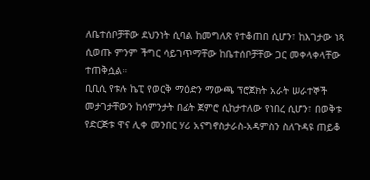ለቤተሰቦቻቸው ደህንነት ሲባል ከመግለጽ የተቆጠበ ሲሆን፣ ከእገታው ነጻ ሲወጡ ምንም ችግር ሳይገጥማቸው ከቤተሰቦቻቸው ጋር መቀላቀላቸው ተጠቅሷል።
ቢቢሲ የቱሉ ኬፒ የወርቅ ማዕድን ማውጫ ፕሮጀክት አራት ሠራተኞች መታገታቸውን ከሳምንታት በፊት ጀምሮ ሲከታተለው የነበረ ሲሆን፣ በወቅቱ የድርጅቱ ዋና ሊቀ መንበር ሃሪ አናግኖስታራስ-አዳምስን ስለጉዳዩ ጠይቆ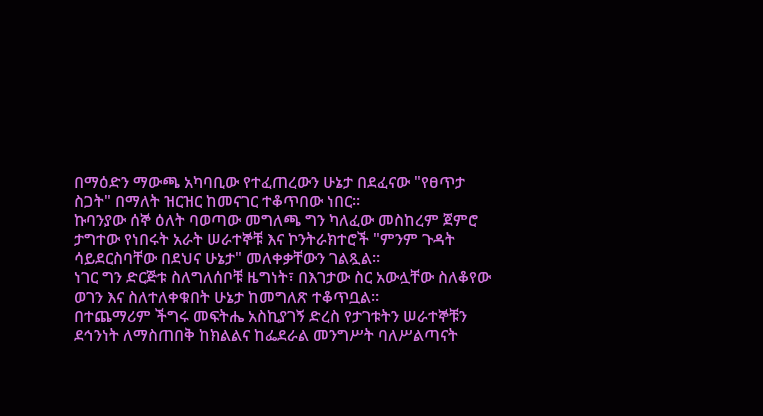በማዕድን ማውጫ አካባቢው የተፈጠረውን ሁኔታ በደፈናው "የፀጥታ ስጋት" በማለት ዝርዝር ከመናገር ተቆጥበው ነበር።
ኩባንያው ሰኞ ዕለት ባወጣው መግለጫ ግን ካለፈው መስከረም ጀምሮ ታግተው የነበሩት አራት ሠራተኞቹ እና ኮንትራክተሮች "ምንም ጉዳት ሳይደርስባቸው በደህና ሁኔታ" መለቀቃቸውን ገልጿል።
ነገር ግን ድርጅቱ ስለግለሰቦቹ ዜግነት፣ በእገታው ስር አውሏቸው ስለቆየው ወገን እና ስለተለቀቁበት ሁኔታ ከመግለጽ ተቆጥቧል።
በተጨማሪም ችግሩ መፍትሔ አስኪያገኝ ድረስ የታገቱትን ሠራተኞቹን ደኅንነት ለማስጠበቅ ከክልልና ከፌደራል መንግሥት ባለሥልጣናት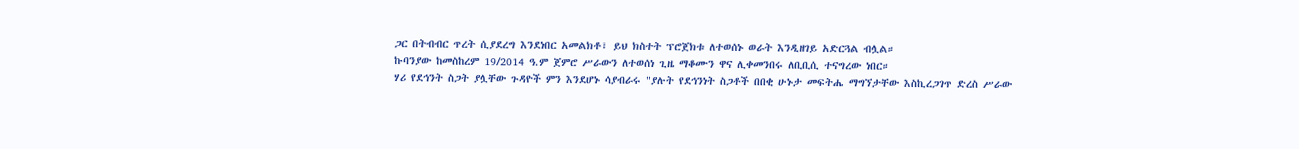ጋር በትብብር ጥረት ሲያደረግ እንደነበር አመልክቶ፣ ይህ ክስተት ፕሮጀክቱ ለተወሰኑ ወራት እንዲዘገይ አድርጓል ብሏል።
ኩባንያው ከመስከረም 19/2014 ዓ.ም ጀምሮ ሥራውን ለተወሰነ ጊዜ ማቆሙን ዋና ሊቀመንበሩ ለቢቢሲ ተናግረው ነበር።
ሃሪ የደኅንት ስጋት ያሏቸው ጉዳዮች ምን እንደሆኑ ሳያብራሩ "ያሉት የደኅንነት ስጋቶች በበቂ ሁኑታ መፍትሔ ማግኘታቸው እስኪረጋገጥ ድረስ ሥራው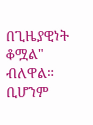በጊዜያዊነት ቆሟል" ብለዋል።
ቢሆንም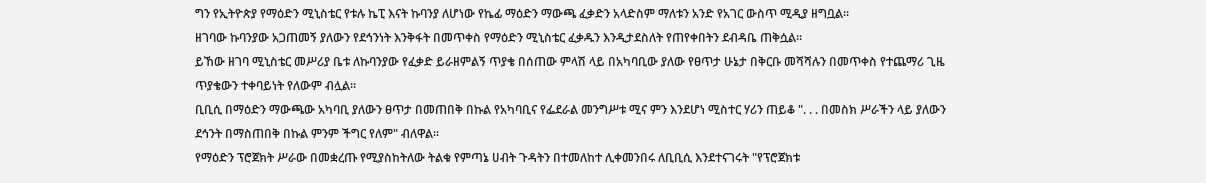ግን የኢትዮጵያ የማዕድን ሚኒስቴር የቱሉ ኬፒ እናት ኩባንያ ለሆነው የኬፊ ማዕድን ማውጫ ፈቃድን አላድስም ማለቱን አንድ የአገር ውስጥ ሚዲያ ዘግቧል።
ዘገባው ኩባንያው አጋጠመኝ ያለውን የደኅንነት እንቅፋት በመጥቀስ የማዕድን ሚኒስቴር ፈቃዱን እንዲታደስለት የጠየቀበትን ደብዳቤ ጠቅሷል።
ይኸው ዘገባ ሚኒስቴር መሥሪያ ቤቱ ለኩባንያው የፈቃድ ይራዘምልኝ ጥያቄ በሰጠው ምላሽ ላይ በአካባቢው ያለው የፀጥታ ሁኔታ በቅርቡ መሻሻሉን በመጥቀስ የተጨማሪ ጊዜ ጥያቄውን ተቀባይነት የለውም ብሏል።
ቢቢሲ በማዕድን ማውጫው አካባቢ ያለውን ፀጥታ በመጠበቅ በኩል የአካባቢና የፌደራል መንግሥቱ ሚና ምን እንደሆነ ሚስተር ሃሪን ጠይቆ ". . . በመስክ ሥራችን ላይ ያለውን ደኅንት በማስጠበቅ በኩል ምንም ችግር የለም" ብለዋል።
የማዕድን ፕሮጀክት ሥራው በመቋረጡ የሚያስከትለው ትልቁ የምጣኔ ሀብት ጉዳትን በተመለከተ ሊቀመንበሩ ለቢቢሲ እንደተናገሩት "የፕሮጀክቱ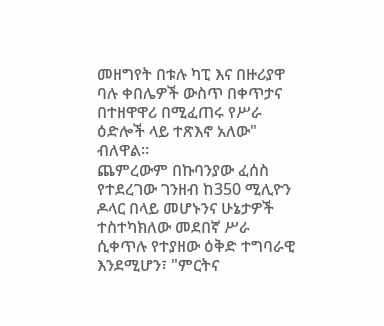መዘግየት በቱሉ ካፒ እና በዙሪያዋ ባሉ ቀበሌዎች ውስጥ በቀጥታና በተዘዋዋሪ በሚፈጠሩ የሥራ ዕድሎች ላይ ተጽእኖ አለው" ብለዋል።
ጨምረውም በኩባንያው ፈሰስ የተደረገው ገንዘብ ከ350 ሚሊዮን ዶላር በላይ መሆኑንና ሁኔታዎች ተስተካክለው መደበኛ ሥራ ሲቀጥሉ የተያዘው ዕቅድ ተግባራዊ እንደሚሆን፣ "ምርትና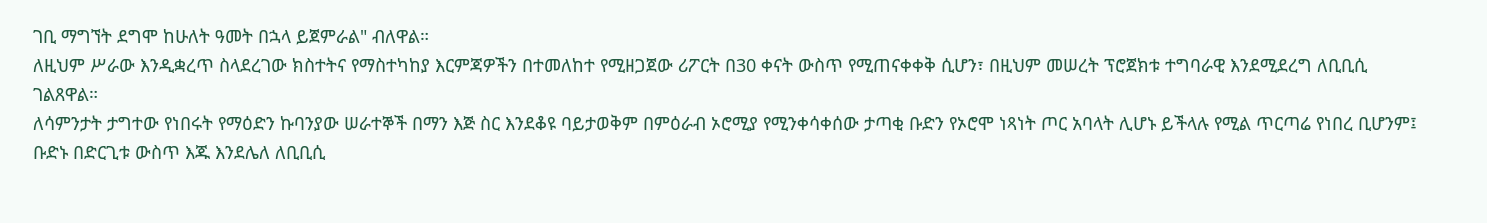ገቢ ማግኘት ደግሞ ከሁለት ዓመት በኋላ ይጀምራል" ብለዋል።
ለዚህም ሥራው እንዲቋረጥ ስላደረገው ክስተትና የማስተካከያ እርምጃዎችን በተመለከተ የሚዘጋጀው ሪፖርት በ30 ቀናት ውስጥ የሚጠናቀቀቅ ሲሆን፣ በዚህም መሠረት ፕሮጀክቱ ተግባራዊ እንደሚደረግ ለቢቢሲ ገልጸዋል።
ለሳምንታት ታግተው የነበሩት የማዕድን ኩባንያው ሠራተኞች በማን እጅ ስር እንደቆዩ ባይታወቅም በምዕራብ ኦሮሚያ የሚንቀሳቀሰው ታጣቂ ቡድን የኦሮሞ ነጻነት ጦር አባላት ሊሆኑ ይችላሉ የሚል ጥርጣሬ የነበረ ቢሆንም፤ ቡድኑ በድርጊቱ ውስጥ እጁ እንደሌለ ለቢቢሲ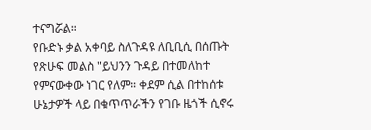ተናግሯል።
የቡድኑ ቃል አቀባይ ስለጉዳዩ ለቢቢሲ በሰጡት የጽሁፍ መልስ "ይህንን ጉዳይ በተመለከተ የምናውቀው ነገር የለም። ቀደም ሲል በተከሰቱ ሁኔታዎች ላይ በቁጥጥራችን የገቡ ዜጎች ሲኖሩ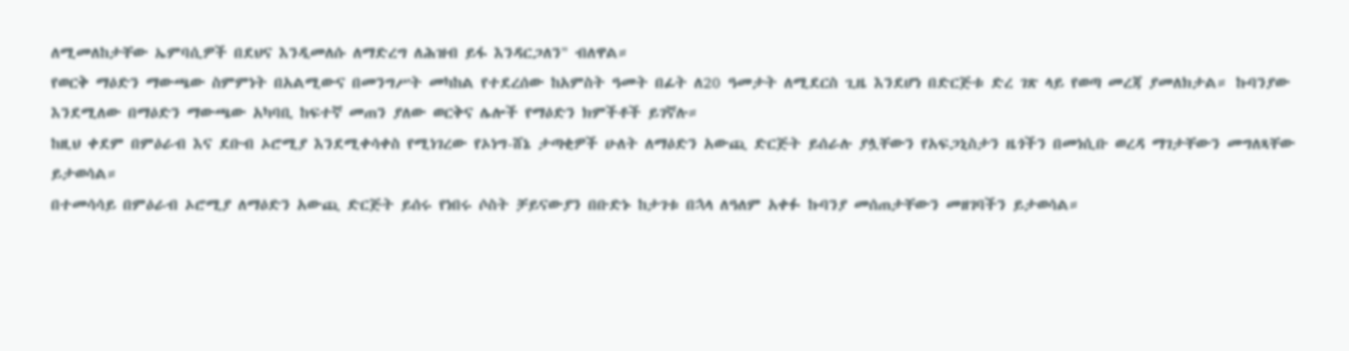ለሚመለከታቸው ኤምባሲዎች በደህና እንዲመለሱ ለማድረግ ለሕዝብ ይፋ እንዳርጋለን" ብለዋል።
የወርቅ ማዕድን ማውጫው ስምምነት በአልሚውና በመንግሥት መካከል የተደረሰው ከአምስት ዓመት በፊት ለ20 ዓመታት ለሚደርስ ጊዜ እንደሆነ በድርጅቱ ድረ ገጽ ላይ የወጣ መረጃ ያመለክታል። ኩባንያው እንደሚለው በማዕድን ማውጫው አካባቢ ከፍተኛ መጠን ያለው ወርቅና ሌሎች የማዕድን ክምችቶች ይገኛሉ።
ከዚህ ቀደም በምዕራብ እና ደቡብ ኦሮሚያ እንደሚቀሳቀስ የሚነገረው የኦነግ-ሸኔ ታጣቂዎች ሁለት ለማዕድን አውጪ ድርጅት ይሰራሉ ያሏቸውን የአፍጋኒስታን ዜጎችን በመነሲቡ ወረዳ ማገታቸውን መግለጻቸው ይታወሳል።
በተመሳሳይ በምዕራብ ኦሮሚያ ለማዕድን አውጪ ድርጅት ይሰሩ የነበሩ ሶስት ቻይናውያን በቡድኑ ከታገቱ በኋላ ለዓለም አቀፉ ኩባንያ መሰጠታቸውን መዘገባችን ይታወሳል።